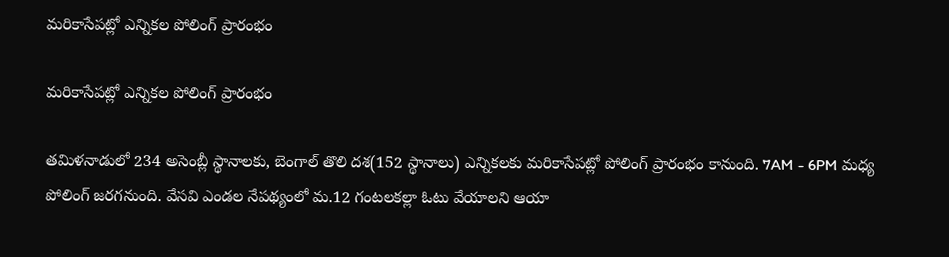మరికాసేపట్లో ఎన్నికల పోలింగ్ ప్రారంభం

మరికాసేపట్లో ఎన్నికల పోలింగ్ ప్రారంభం

తమిళనాడులో 234 అసెంబ్లీ స్థానాలకు, బెంగాల్ తొలి దశ(152 స్థానాలు) ఎన్నికలకు మరికాసేపట్లో పోలింగ్ ప్రారంభం కానుంది. 7AM - 6PM మధ్య పోలింగ్ జరగనుంది. వేసవి ఎండల నేపథ్యంలో మ.12 గంటలకల్లా ఓటు వేయాలని ఆయా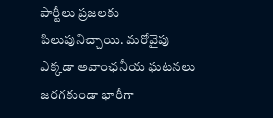పార్టీలు ప్రజలకు పిలుపునిచ్చాయి. మరోవైపు ఎక్కడా అవాంఛనీయ ఘటనలు జరగకుండా భారీగా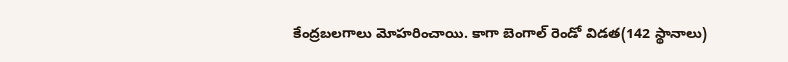కేంద్రబలగాలు మోహరించాయి. కాగా బెంగాల్ రెండో విడత(142 స్థానాలు)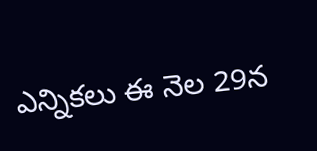ఎన్నికలు ఈ నెల 29న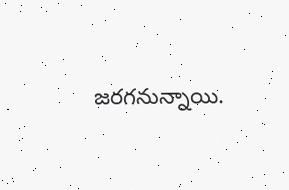జరగనున్నాయి.